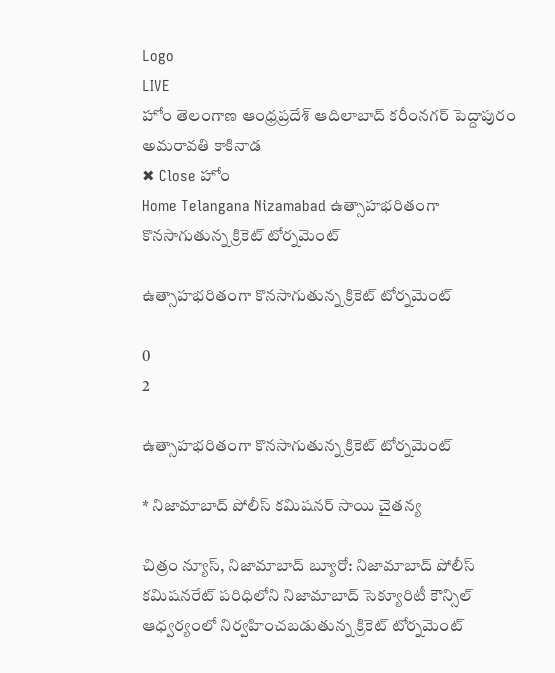Logo
LIVE
హోం తెలంగాణ ఆంధ్రప్రదేశ్ ఆదిలాబాద్ కరీంనగర్ పెద్దాపురం అమరావతి కాకినాడ
✖ Close హోం
Home Telangana Nizamabad ఉత్సాహభరితంగా కొనసాగుతున్న క్రికెట్ టోర్నమెంట్

ఉత్సాహభరితంగా కొనసాగుతున్న క్రికెట్ టోర్నమెంట్

0
2

ఉత్సాహభరితంగా కొనసాగుతున్న క్రికెట్ టోర్నమెంట్

* నిజామాబాద్ పోలీస్ కమిషనర్ సాయి చైతన్య

చిత్రం న్యూస్, నిజామాబాద్ బ్యూరో: నిజామాబాద్ పోలీస్ కమిషనరేట్ పరిధిలోని నిజామాబాద్ సెక్యూరిటీ కౌన్సిల్ ఆధ్వర్యంలో నిర్వహించబడుతున్న క్రికెట్ టోర్నమెంట్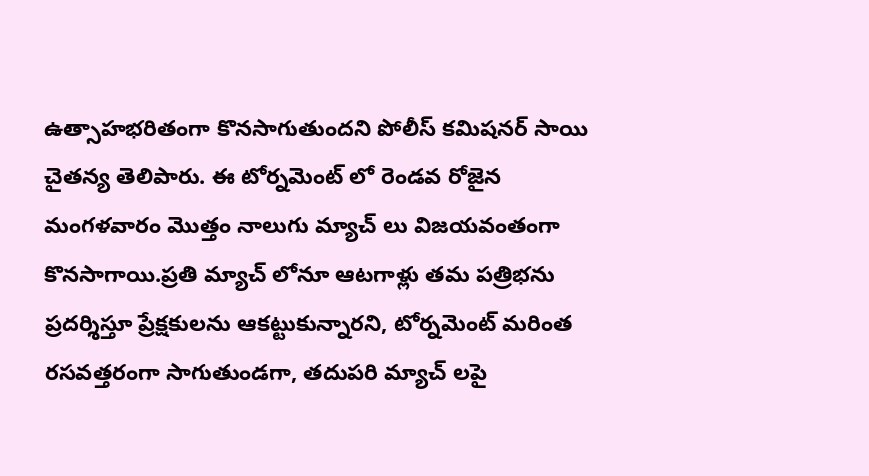ఉత్సాహభరితంగా కొనసాగుతుందని పోలీస్ కమిషనర్ సాయి చైతన్య తెలిపారు. ఈ టోర్నమెంట్ లో రెండవ రోజైన మంగళవారం మొత్తం నాలుగు మ్యాచ్ లు విజయవంతంగా కొనసాగాయి.ప్రతి మ్యాచ్ లోనూ ఆటగాళ్లు తమ పత్రిభను ప్రదర్శిస్తూ ప్రేక్షకులను ఆకట్టుకున్నారని, టోర్నమెంట్ మరింత రసవత్తరంగా సాగుతుండగా, తదుపరి మ్యాచ్ లపై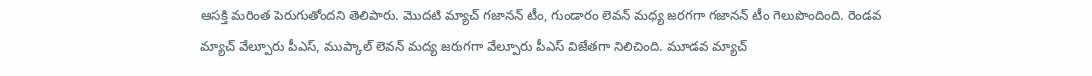ఆసక్తి మరింత పెరుగుతోందని తెలిపారు. మొదటి మ్యాచ్ గజానన్ టీం, గుండారం లెవన్ మధ్య జరగగా గజానన్ టీం గెలుపొందింది. రెండవ మ్యాచ్ వేల్పూరు పీఎస్, ముప్కాల్ లెవన్ మద్య జరుగగా వేల్పూరు పీఎస్ విజేతగా నిలిచింది. మూడవ మ్యాచ్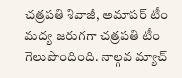చత్రపతి శివాజీ, అమాపర్ టీం మద్య జరుగగా చత్రపతి టీం గెలుపొందింది. నాల్గవ మ్యాచ్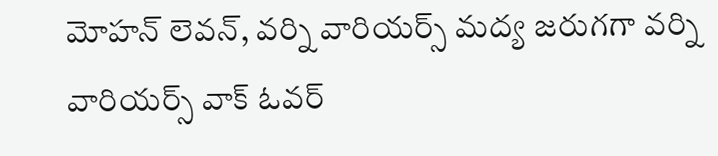మోహన్ లెవన్, వర్ని వారియర్స్ మద్య జరుగగా వర్ని వారియర్స్ వాక్ ఓవర్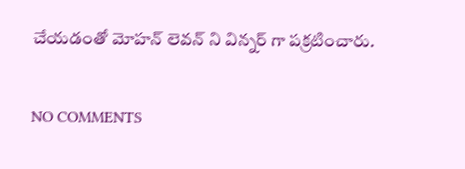చేయడంతో మోహన్ లెవన్ ని విన్నర్ గా పక్రటించారు.

NO COMMENTS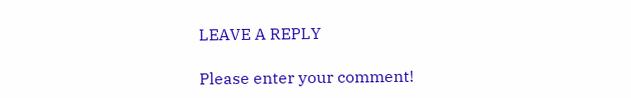LEAVE A REPLY

Please enter your comment!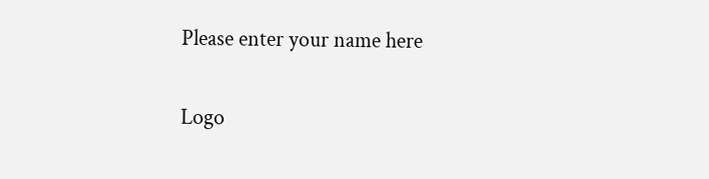Please enter your name here

Logo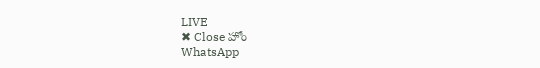LIVE
✖ Close హోం
WhatsApp